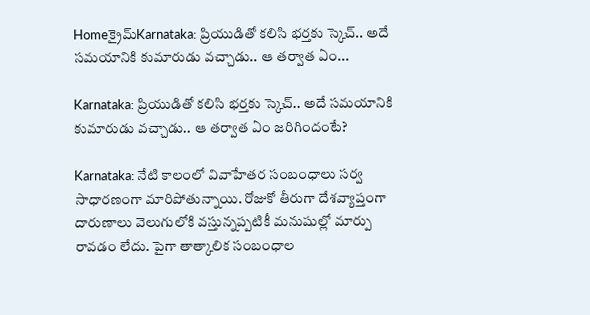Homeక్రైమ్‌Karnataka: ప్రియుడితో కలిసి భర్తకు స్కెచ్.. అదే సమయానికి కుమారుడు వచ్చాడు.. ఆ తర్వాత ఏం...

Karnataka: ప్రియుడితో కలిసి భర్తకు స్కెచ్.. అదే సమయానికి కుమారుడు వచ్చాడు.. ఆ తర్వాత ఏం జరిగిందంటే?

Karnataka: నేటి కాలంలో వివాహేతర సంబంధాలు సర్వ సాధారణంగా మారిపోతున్నాయి. రోజుకో తీరుగా దేశవ్యాప్తంగా దారుణాలు వెలుగులోకి వస్తున్నప్పటికీ మనుషుల్లో మార్పు రావడం లేదు. పైగా తాత్కాలిక సంబంధాల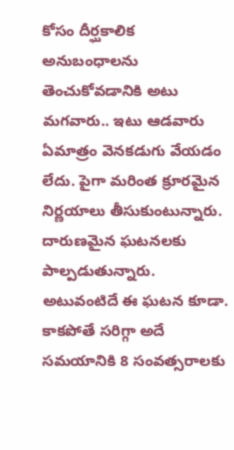కోసం దీర్ఘకాలిక అనుబంధాలను తెంచుకోవడానికి అటు మగవారు.. ఇటు ఆడవారు ఏమాత్రం వెనకడుగు వేయడం లేదు. పైగా మరింత క్రూరమైన నిర్ణయాలు తీసుకుంటున్నారు. దారుణమైన ఘటనలకు పాల్పడుతున్నారు. అటువంటిదే ఈ ఘటన కూడా. కాకపోతే సరిగ్గా అదే సమయానికి 8 సంవత్సరాలకు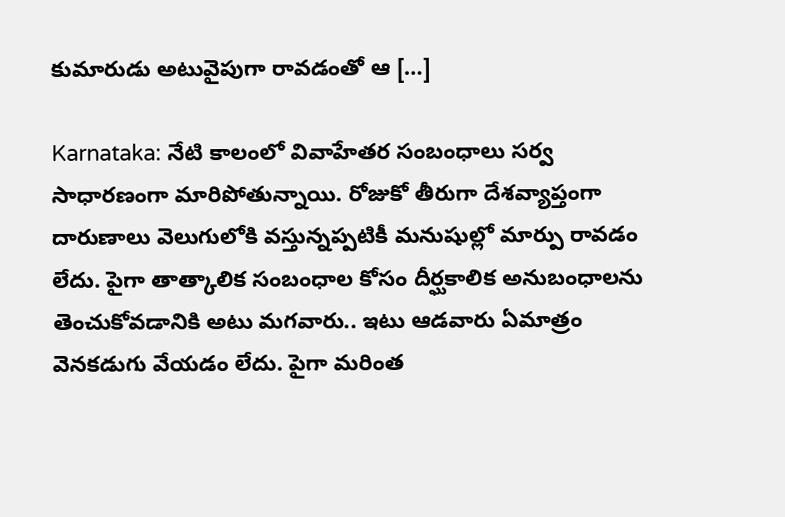కుమారుడు అటువైపుగా రావడంతో ఆ […]

Karnataka: నేటి కాలంలో వివాహేతర సంబంధాలు సర్వ సాధారణంగా మారిపోతున్నాయి. రోజుకో తీరుగా దేశవ్యాప్తంగా దారుణాలు వెలుగులోకి వస్తున్నప్పటికీ మనుషుల్లో మార్పు రావడం లేదు. పైగా తాత్కాలిక సంబంధాల కోసం దీర్ఘకాలిక అనుబంధాలను తెంచుకోవడానికి అటు మగవారు.. ఇటు ఆడవారు ఏమాత్రం వెనకడుగు వేయడం లేదు. పైగా మరింత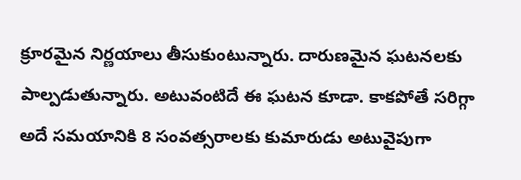క్రూరమైన నిర్ణయాలు తీసుకుంటున్నారు. దారుణమైన ఘటనలకు పాల్పడుతున్నారు. అటువంటిదే ఈ ఘటన కూడా. కాకపోతే సరిగ్గా అదే సమయానికి 8 సంవత్సరాలకు కుమారుడు అటువైపుగా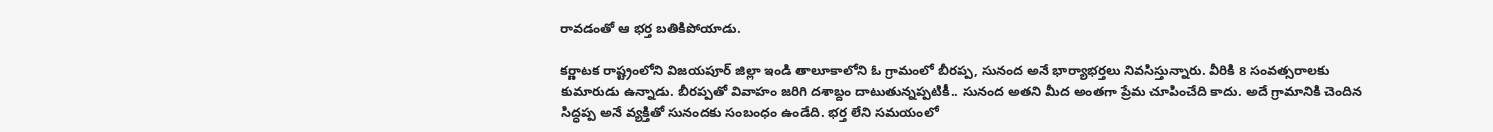రావడంతో ఆ భర్త బతికిపోయాడు.

కర్ణాటక రాష్ట్రంలోని విజయపూర్ జిల్లా ఇండి తాలూకాలోని ఓ గ్రామంలో బీరప్ప, సునంద అనే భార్యాభర్తలు నివసిస్తున్నారు. వీరికి 8 సంవత్సరాలకు కుమారుడు ఉన్నాడు. బీరప్పతో వివాహం జరిగి దశాబ్దం దాటుతున్నప్పటికీ.. సునంద అతని మీద అంతగా ప్రేమ చూపించేది కాదు. అదే గ్రామానికి చెందిన సిద్ధప్ప అనే వ్యక్తితో సునందకు సంబంధం ఉండేది. భర్త లేని సమయంలో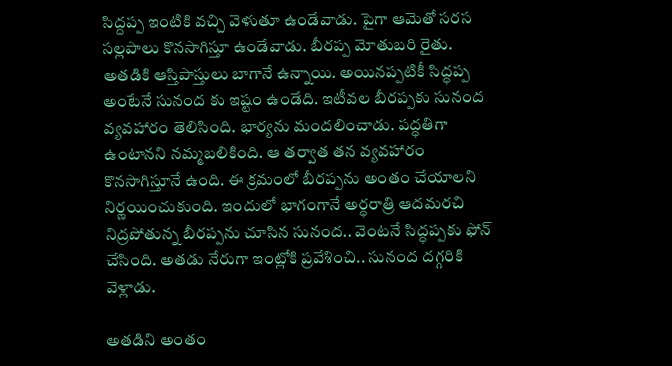సిద్దప్ప ఇంటికి వచ్చి వెళుతూ ఉండేవాడు. పైగా ఆమెతో సరస సల్లపాలు కొనసాగిస్తూ ఉండేవాడు. బీరప్ప మోతుబరి రైతు. అతడికి ఆస్తిపాస్తులు బాగానే ఉన్నాయి. అయినప్పటికీ సిద్ధప్ప అంటేనే సునంద కు ఇష్టం ఉండేది. ఇటీవల బీరప్పకు సునంద వ్యవహారం తెలిసింది. భార్యను మందలించాడు. పద్ధతిగా ఉంటానని నమ్మబలికింది. ఆ తర్వాత తన వ్యవహారం కొనసాగిస్తూనే ఉంది. ఈ క్రమంలో బీరప్పను అంతం చేయాలని నిర్ణయించుకుంది. ఇందులో భాగంగానే అర్ధరాత్రి ఆదమరచి నిద్రపోతున్న బీరప్పను చూసిన సునంద.. వెంటనే సిద్ధప్పకు ఫోన్ చేసింది. అతడు నేరుగా ఇంట్లోకి ప్రవేశించి.. సునంద దగ్గరికి వెళ్లాడు.

అతడిని అంతం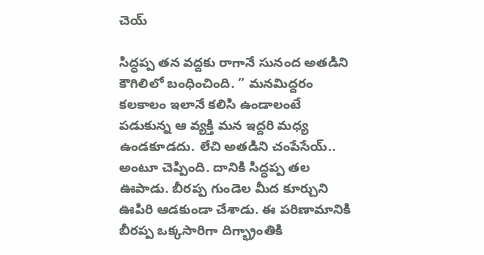చెయ్

సిద్ధప్ప తన వద్దకు రాగానే సునంద అతడిని కౌగిలిలో బంధించింది. ” మనమిద్దరం కలకాలం ఇలానే కలిసి ఉండాలంటే పడుకున్న ఆ వ్యక్తి మన ఇద్దరి మధ్య ఉండకూడదు. లేచి అతడిని చంపేసేయ్.. అంటూ చెప్పింది. దానికి సిద్ధప్ప తల ఊపాడు. బీరప్ప గుండెల మీద కూర్చుని ఊపిరి ఆడకుండా చేశాడు. ఈ పరిణామానికి బీరప్ప ఒక్కసారిగా దిగ్భ్రాంతికి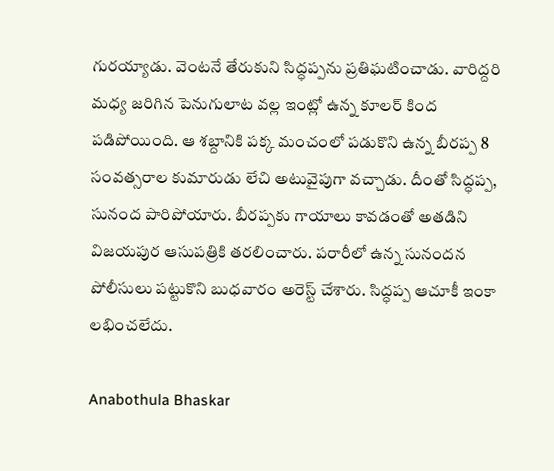గురయ్యాడు. వెంటనే తేరుకుని సిద్ధప్పను ప్రతిఘటించాడు. వారిద్దరి మధ్య జరిగిన పెనుగులాట వల్ల ఇంట్లో ఉన్న కూలర్ కింద పడిపోయింది. ఆ శబ్దానికి పక్క మంచంలో పడుకొని ఉన్న బీరప్ప 8 సంవత్సరాల కుమారుడు లేచి అటువైపుగా వచ్చాడు. దీంతో సిద్ధప్ప, సునంద పారిపోయారు. బీరప్పకు గాయాలు కావడంతో అతడిని విజయపుర ఆసుపత్రికి తరలించారు. పరారీలో ఉన్న సునందన పోలీసులు పట్టుకొని బుధవారం అరెస్ట్ చేశారు. సిద్ధప్ప ఆచూకీ ఇంకా లభించలేదు.

Anabothula Bhaskar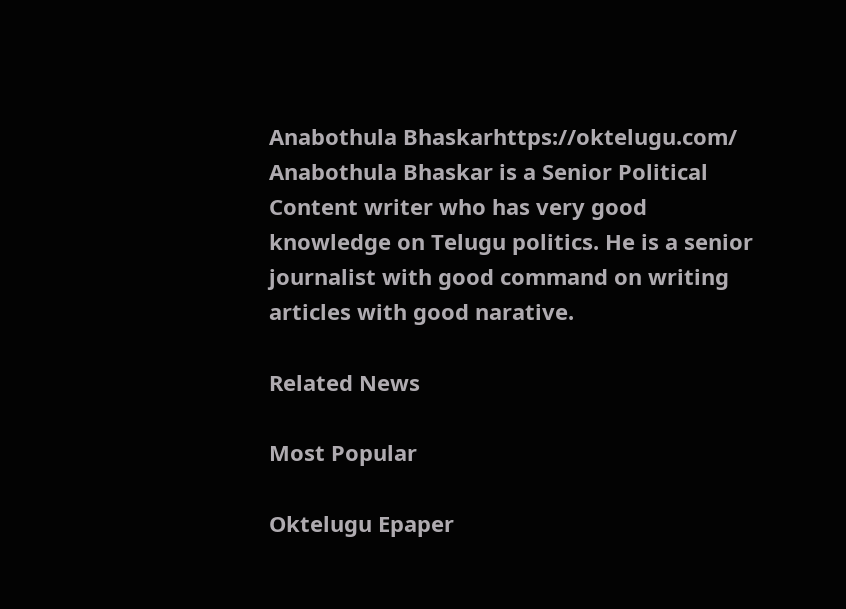Anabothula Bhaskarhttps://oktelugu.com/
Anabothula Bhaskar is a Senior Political Content writer who has very good knowledge on Telugu politics. He is a senior journalist with good command on writing articles with good narative.

Related News

Most Popular

Oktelugu Epaper